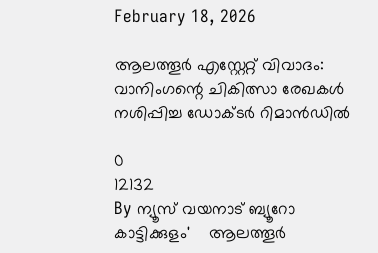February 18, 2026

ആലത്തൂർ എസ്റ്റേറ്റ് വിവാദം: വാനിംഗന്റെ ചികിത്സാ രേഖകൾ നശിപ്പിച്ച ഡോക്ടർ റിമാൻഡിൽ

0
12132
By ന്യൂസ് വയനാട് ബ്യൂറോ
കാട്ടിക്കുളം'    ആലത്തൂർ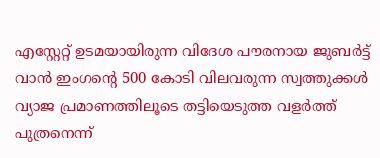എസ്റ്റേറ്റ് ഉടമയായിരുന്ന വിദേശ പൗരനായ ജുബർട്ട് വാൻ ഇംഗന്റെ 500 കോടി വിലവരുന്ന സ്വത്തുക്കൾ വ്യാജ പ്രമാണത്തിലൂടെ തട്ടിയെടുത്ത വളർത്ത് പുത്രനെന്ന്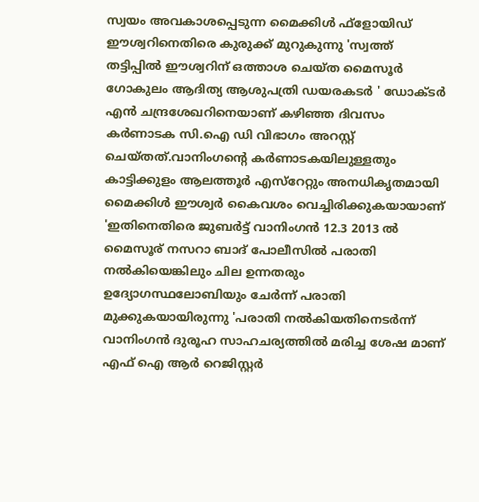സ്വയം അവകാശപ്പെടുന്ന മൈക്കിൾ ഫ്ളോയിഡ് ഈശ്വറിനെതിരെ കുരുക്ക് മുറുകുന്നു 'സ്വത്ത് തട്ടിപ്പിൽ ഈശ്വറിന് ഒത്താശ ചെയ്ത മൈസൂർ ഗോകുലം ആദിത്യ ആശുപത്രി ഡയരകടർ ' ഡോക്ടർ എൻ ചന്ദ്രശേഖറിനെയാണ് കഴിഞ്ഞ ദിവസം കർണാടക സി.ഐ ഡി വിഭാഗം അറസ്റ്റ് ചെയ്തത്.വാനിംഗന്റെ കർണാടകയിലുള്ളതും കാട്ടിക്കുളം ആലത്തൂർ എസ്റേറ്റും അനധികൃതമായി മൈക്കിൾ ഈശ്വർ കൈവശം വെച്ചിരിക്കുകയായാണ് 'ഇതിനെതിരെ ജുബർട്ട് വാനിംഗൻ 12.3 2013 ൽ മൈസൂര് നസറാ ബാദ് പോലീസിൽ പരാതി നൽകിയെങ്കിലും ചില ഉന്നതരും ഉദ്യോഗസ്ഥലോബിയും ചേർന്ന് പരാതി മുക്കുകയായിരുന്നു 'പരാതി നൽകിയതിനെടർന്ന് വാനിംഗൻ ദുരൂഹ സാഹചര്യത്തിൽ മരിച്ച ശേഷ മാണ് എഫ് ഐ ആർ റെജിസ്റ്റർ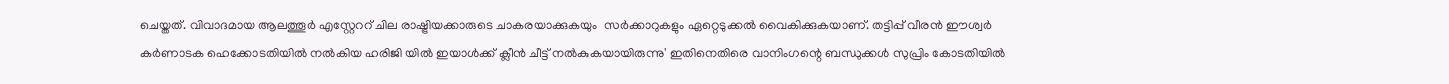ചെയ്തത്. വിവാദമായ ആലത്തൂർ എസ്റ്റേററ് ചില രാഷ്ട്രിയക്കാരുടെ ചാകരയാക്കുകയും  സർക്കാറുകളും ഏറ്റെടുക്കൽ വൈകിക്കുകയാണ്. തട്ടിപ്പ് വീരൻ ഈശ്വർ കർണാടക ഹെക്കോടതിയിൽ നൽകിയ ഹരിജി യിൽ ഇയാൾക്ക് ക്ലീൻ ചീട്ട് നൽകുകയായിരുന്നു' ഇതിനെതിരെ വാനിംഗന്റെ ബന്ധുക്കൾ സുപ്രിം കോടതിയിൽ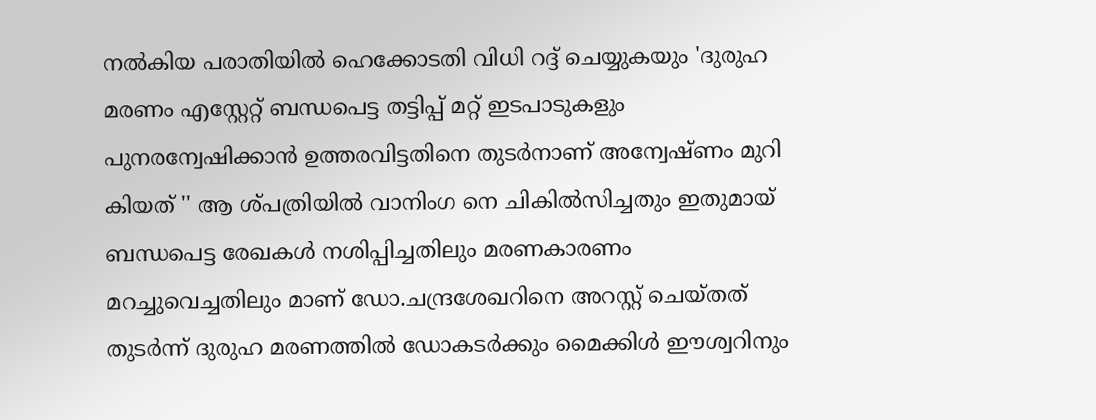നൽകിയ പരാതിയിൽ ഹെക്കോടതി വിധി റദ്ദ് ചെയ്യുകയും 'ദുരുഹ മരണം എസ്റ്റേറ്റ് ബന്ധപെട്ട തട്ടിപ്പ് മറ്റ് ഇടപാടുകളും പുനരന്വേഷിക്കാൻ ഉത്തരവിട്ടതിനെ തുടർനാണ് അന്വേഷ്ണം മുറി കിയത് '' ആ ശ്പത്രിയിൽ വാനിംഗ നെ ചികിൽസിച്ചതും ഇതുമായ് ബന്ധപെട്ട രേഖകൾ നശിപ്പിച്ചതിലും മരണകാരണം മറച്ചുവെച്ചതിലും മാണ് ഡോ.ചന്ദ്രശേഖറിനെ അറസ്റ്റ് ചെയ്തത് തുടർന്ന് ദുരുഹ മരണത്തിൽ ഡോകടർക്കും മൈക്കിൾ ഈശ്വറിനും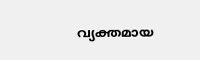വ്യക്തമായ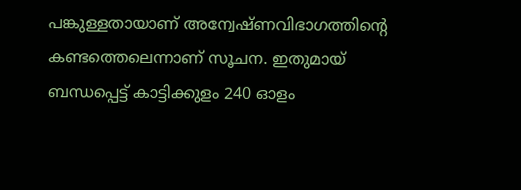പങ്കുള്ളതായാണ് അന്വേഷ്ണവിഭാഗത്തിന്റെ കണ്ടത്തെലെന്നാണ് സൂചന. ഇതുമായ് ബന്ധപ്പെട്ട് കാട്ടിക്കുളം 240 ഓളം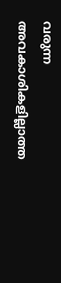വരുന്ന അവകാശികളില്ലാത്ത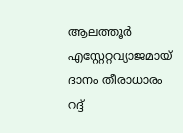ആലത്തൂർ എസ്റ്റേറ്റവ്യാജമായ്     ദാനം തീരാധാരം റദ്ദ്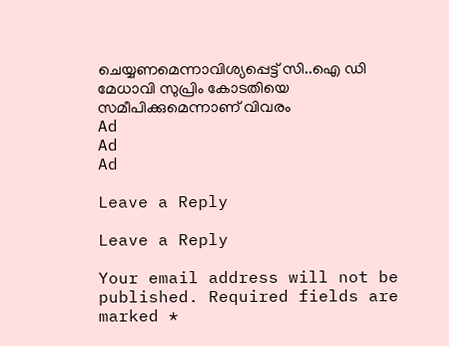ചെയ്യണമെന്നാവിശ്യപ്പെട്ട് സി..ഐ ഡി മേധാവി സുപ്രിം കോടതിയെ സമീപിക്കുമെന്നാണ് വിവരം
Ad
Ad
Ad

Leave a Reply

Leave a Reply

Your email address will not be published. Required fields are marked *